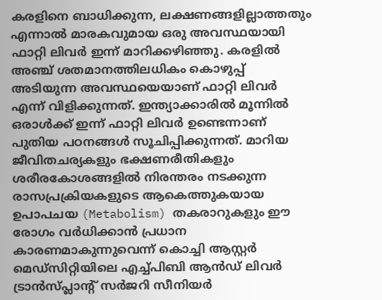കരളിനെ ബാധിക്കുന്ന, ലക്ഷണങ്ങളില്ലാത്തതും എന്നാൽ മാരകവുമായ ഒരു അവസ്ഥയായി ഫാറ്റി ലിവർ ഇന്ന് മാറിക്കഴിഞ്ഞു. കരളിൽ അഞ്ച് ശതമാനത്തിലധികം കൊഴുപ്പ് അടിയുന്ന അവസ്ഥയെയാണ് ഫാറ്റി ലിവർ എന്ന് വിളിക്കുന്നത്. ഇന്ത്യാക്കാരിൽ മൂന്നിൽ ഒരാൾക്ക് ഇന്ന് ഫാറ്റി ലിവർ ഉണ്ടെന്നാണ് പുതിയ പഠനങ്ങൾ സൂചിപ്പിക്കുന്നത്. മാറിയ ജീവിതചര്യകളും ഭക്ഷണരീതികളും ശരീരകോശങ്ങളിൽ നിരന്തരം നടക്കുന്ന രാസപ്രക്രിയകളുടെ ആകെത്തുകയായ ഉപാപചയ (Metabolism) തകരാറുകളും ഈ രോഗം വർധിക്കാൻ പ്രധാന കാരണമാകുന്നുവെന്ന് കൊച്ചി ആസ്റ്റർ മെഡ്സിറ്റിയിലെ എച്ച്പിബി ആൻഡ് ലിവർ ട്രാൻസ്‌പ്ലാന്റ് സർജറി സീനിയർ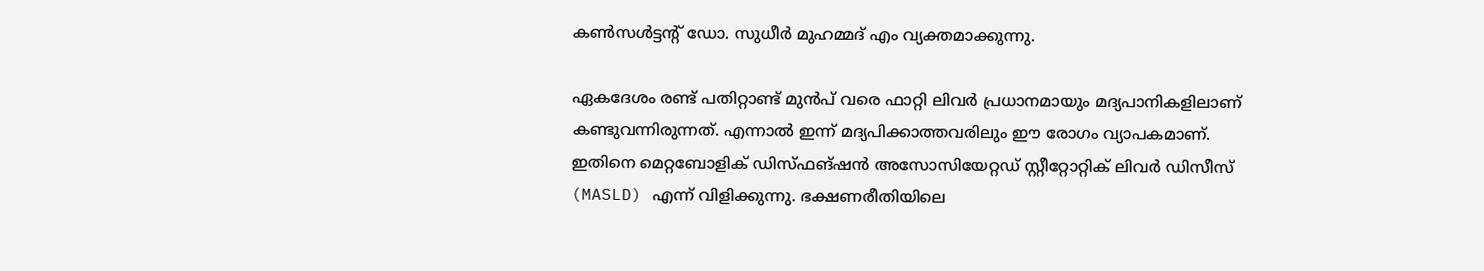കൺസൾട്ടന്റ് ഡോ. സുധീർ മുഹമ്മദ് എം വ്യക്തമാക്കുന്നു.

ഏകദേശം രണ്ട് പതിറ്റാണ്ട് മുൻപ് വരെ ഫാറ്റി ലിവർ പ്രധാനമായും മദ്യപാനികളിലാണ് കണ്ടുവന്നിരുന്നത്. എന്നാൽ ഇന്ന് മദ്യപിക്കാത്തവരിലും ഈ രോഗം വ്യാപകമാണ്. ഇതിനെ മെറ്റബോളിക് ഡിസ്‌ഫങ്ഷൻ അസോസിയേറ്റഡ് സ്റ്റീറ്റോറ്റിക് ലിവർ ഡിസീസ് (MASLD) എന്ന് വിളിക്കുന്നു. ഭക്ഷണരീതിയിലെ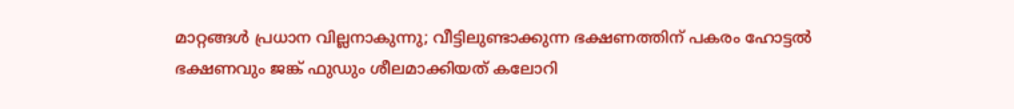മാറ്റങ്ങൾ പ്രധാന വില്ലനാകുന്നു; വീട്ടിലുണ്ടാക്കുന്ന ഭക്ഷണത്തിന് പകരം ഹോട്ടൽ ഭക്ഷണവും ജങ്ക് ഫുഡും ശീലമാക്കിയത് കലോറി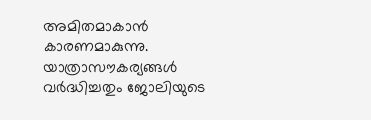അമിതമാകാൻ കാരണമാകുന്നു. യാത്രാസൗകര്യങ്ങൾ വർദ്ധിച്ചതും ജോലിയുടെ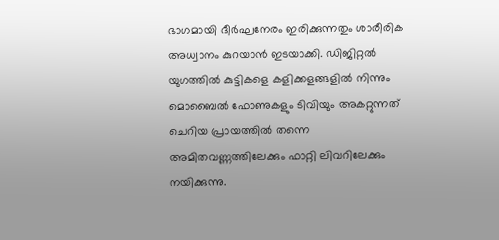ഭാഗമായി ദീർഘനേരം ഇരിക്കുന്നതും ശാരീരിക അധ്വാനം കുറയാൻ ഇടയാക്കി. ഡിജിറ്റൽ യുഗത്തിൽ കുട്ടികളെ കളിക്കളങ്ങളിൽ നിന്നും മൊബൈൽ ഫോണുകളും ടിവിയും അകറ്റുന്നത് ചെറിയ പ്രായത്തിൽ തന്നെ അമിതവണ്ണത്തിലേക്കും ഫാറ്റി ലിവറിലേക്കും നയിക്കുന്നു.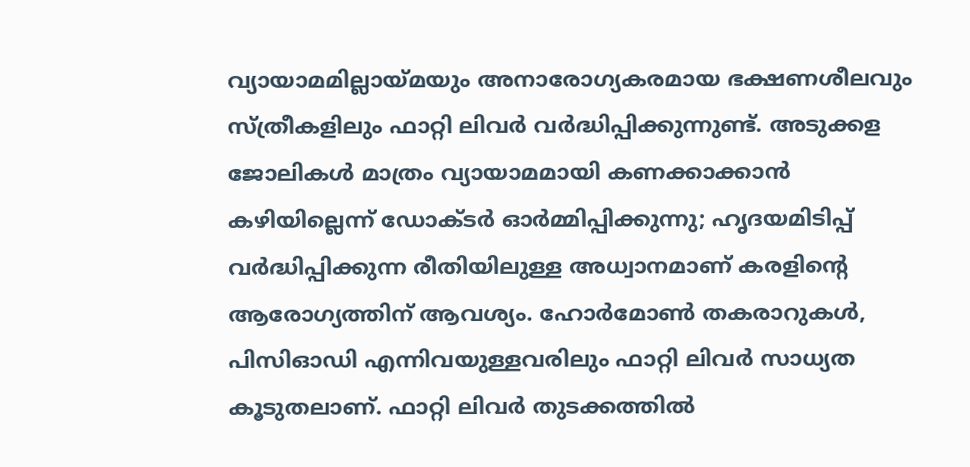വ്യായാമമില്ലായ്മയും അനാരോഗ്യകരമായ ഭക്ഷണശീലവും സ്ത്രീകളിലും ഫാറ്റി ലിവർ വർദ്ധിപ്പിക്കുന്നുണ്ട്. അടുക്കള ജോലികൾ മാത്രം വ്യായാമമായി കണക്കാക്കാൻ കഴിയില്ലെന്ന് ഡോക്ടർ ഓർമ്മിപ്പിക്കുന്നു; ഹൃദയമിടിപ്പ് വർദ്ധിപ്പിക്കുന്ന രീതിയിലുള്ള അധ്വാനമാണ് കരളിന്റെ ആരോഗ്യത്തിന് ആവശ്യം. ഹോർമോൺ തകരാറുകൾ, പിസിഓഡി എന്നിവയുള്ളവരിലും ഫാറ്റി ലിവർ സാധ്യത കൂടുതലാണ്. ഫാറ്റി ലിവർ തുടക്കത്തിൽ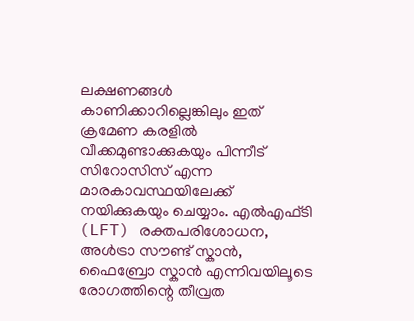ലക്ഷണങ്ങൾ കാണിക്കാറില്ലെങ്കിലും ഇത് ക്രമേണ കരളിൽ വീക്കമുണ്ടാക്കുകയും പിന്നീട് സിറോസിസ് എന്ന മാരകാവസ്ഥയിലേക്ക് നയിക്കുകയും ചെയ്യാം. എൽഎഫ്‌ടി (LFT) രക്തപരിശോധന, അൾട്രാ സൗണ്ട് സ്കാൻ, ഫൈബ്രോ സ്കാൻ എന്നിവയിലൂടെ രോഗത്തിന്റെ തീവ്രത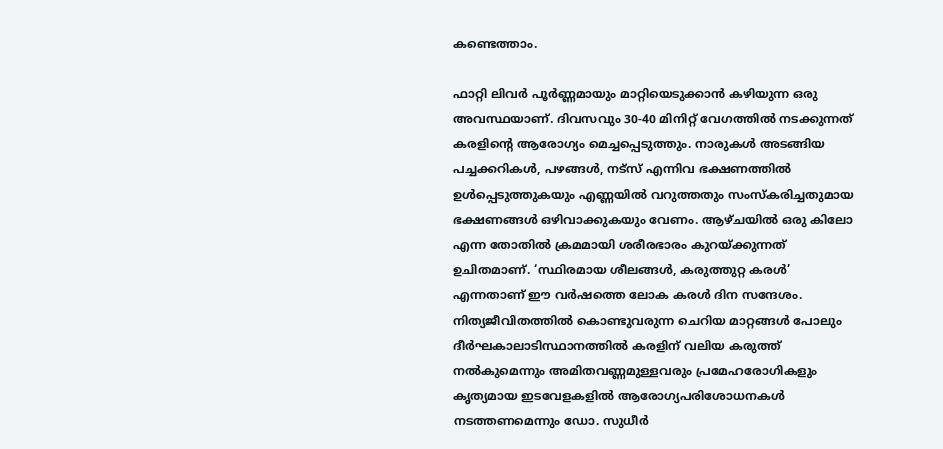കണ്ടെത്താം.

ഫാറ്റി ലിവർ പൂർണ്ണമായും മാറ്റിയെടുക്കാൻ കഴിയുന്ന ഒരു അവസ്ഥയാണ്. ദിവസവും 30-40 മിനിറ്റ് വേഗത്തിൽ നടക്കുന്നത് കരളിന്റെ ആരോഗ്യം മെച്ചപ്പെടുത്തും. നാരുകൾ അടങ്ങിയ പച്ചക്കറികൾ, പഴങ്ങൾ, നട്സ് എന്നിവ ഭക്ഷണത്തിൽ ഉൾപ്പെടുത്തുകയും എണ്ണയിൽ വറുത്തതും സംസ്കരിച്ചതുമായ ഭക്ഷണങ്ങൾ ഒഴിവാക്കുകയും വേണം. ആഴ്ചയിൽ ഒരു കിലോ എന്ന തോതിൽ ക്രമമായി ശരീരഭാരം കുറയ്ക്കുന്നത് ഉചിതമാണ്. ‘സ്ഥിരമായ ശീലങ്ങൾ, കരുത്തുറ്റ കരൾ’ എന്നതാണ് ഈ വർഷത്തെ ലോക കരൾ ദിന സന്ദേശം. നിത്യജീവിതത്തിൽ കൊണ്ടുവരുന്ന ചെറിയ മാറ്റങ്ങൾ പോലും ദീർഘകാലാടിസ്ഥാനത്തിൽ കരളിന് വലിയ കരുത്ത് നൽകുമെന്നും അമിതവണ്ണമുള്ളവരും പ്രമേഹരോഗികളും കൃത്യമായ ഇടവേളകളിൽ ആരോഗ്യപരിശോധനകൾ നടത്തണമെന്നും ഡോ. സുധീർ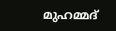മുഹമ്മദ്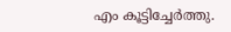എം കൂട്ടിച്ചേർത്തു.